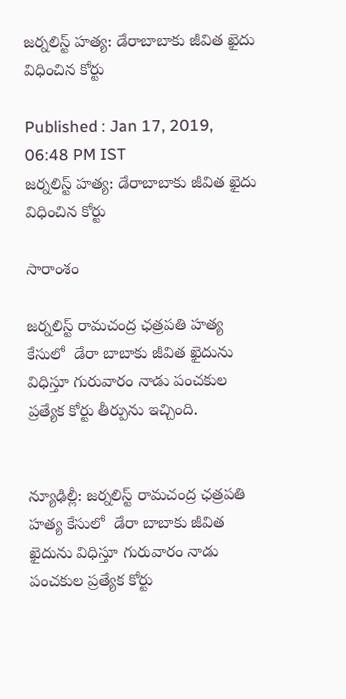జర్నలిస్ట్ హత్య: డేరాబాబాకు జీవిత ఖైదు విధించిన కోర్టు

Published : Jan 17, 2019, 06:48 PM IST
జర్నలిస్ట్ హత్య: డేరాబాబాకు జీవిత ఖైదు విధించిన కోర్టు

సారాంశం

జర్నలిస్ట్ రామచంద్ర ఛత్రపతి హత్య కేసులో  డేరా బాబాకు జీవిత ఖైదును విధిస్తూ గురువారం నాడు పంచకుల ప్రత్యేక కోర్టు తీర్పును ఇచ్చింది.


న్యూఢిల్లీ: జర్నలిస్ట్ రామచంద్ర ఛత్రపతి హత్య కేసులో  డేరా బాబాకు జీవిత ఖైదును విధిస్తూ గురువారం నాడు పంచకుల ప్రత్యేక కోర్టు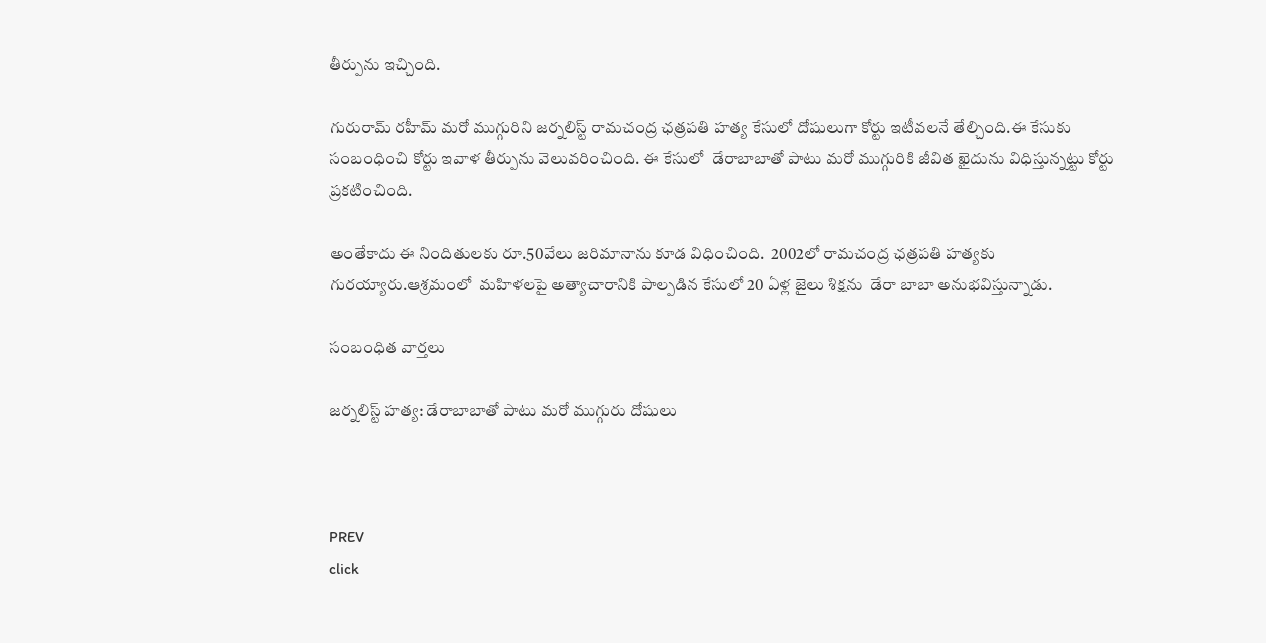తీర్పును ఇచ్చింది.

గురురామ్ రహీమ్ మరో ముగ్గురిని జర్నలిస్ట్‌ రామచంద్ర ఛత్రపతి హత్య కేసులో దోషులుగా కోర్టు ఇటీవలనే తేల్చింది.ఈ కేసుకు సంబంధించి కోర్టు ఇవాళ తీర్పును వెలువరించింది. ఈ కేసులో  డేరాబాబాతో పాటు మరో ముగ్గురికి జీవిత ఖైదును విధిస్తున్నట్టు కోర్టు ప్రకటించింది.

అంతేకాదు ఈ నిందితులకు రూ.50వేలు జరిమానాను కూడ విధించింది.  2002లో రామచంద్ర ఛత్రపతి హత్యకు గురయ్యారు.ఆశ్రమంలో  మహిళలపై అత్యాచారానికి పాల్పడిన కేసులో 20 ఏళ్ల జైలు శిక్షను  డేరా బాబా అనుభవిస్తున్నాడు.

సంబంధిత వార్తలు

జర్నలిస్ట్ హత్య: డేరాబాబా‌తో పాటు మరో ముగ్గురు దోషులు



PREV
click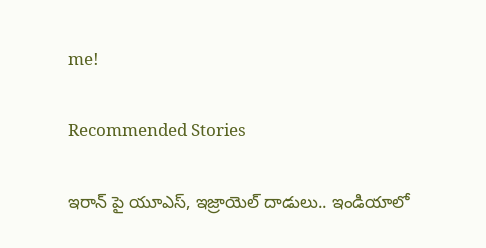me!

Recommended Stories

ఇరాన్ పై యూఎస్, ఇజ్రాయెల్ దాడులు.. ఇండియాలో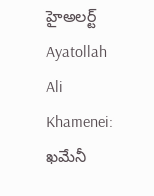హైఅలర్ట్
Ayatollah Ali Khamenei: ఖమేనీ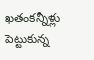ఖతంకన్నీళ్లు పెట్టుకున్న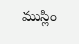ముస్లిం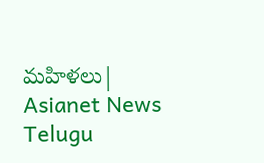మహిళలు| Asianet News Telugu